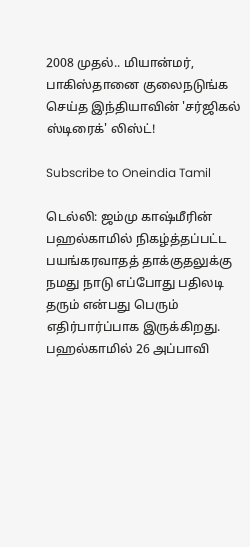2008 முதல்.. மியான்மர், பாகிஸ்தானை குலைநடுங்க செய்த இந்தியாவின் 'சர்ஜிகல் ஸ்டிரைக்' லிஸ்ட்!

Subscribe to Oneindia Tamil

டெல்லி: ஜம்மு காஷ்மீரின் பஹல்காமில் நிகழ்த்தப்பட்ட பயங்கரவாதத் தாக்குதலுக்கு நமது நாடு எப்போது பதிலடி தரும் என்பது பெரும் எதிர்பார்ப்பாக இருக்கிறது. பஹல்காமில் 26 அப்பாவி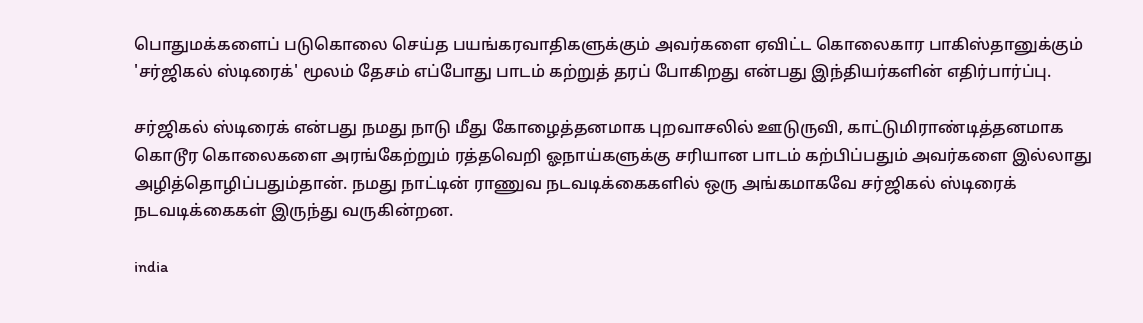பொதுமக்களைப் படுகொலை செய்த பயங்கரவாதிகளுக்கும் அவர்களை ஏவிட்ட கொலைகார பாகிஸ்தானுக்கும் 'சர்ஜிகல் ஸ்டிரைக்' மூலம் தேசம் எப்போது பாடம் கற்றுத் தரப் போகிறது என்பது இந்தியர்களின் எதிர்பார்ப்பு.

சர்ஜிகல் ஸ்டிரைக் என்பது நமது நாடு மீது கோழைத்தனமாக புறவாசலில் ஊடுருவி, காட்டுமிராண்டித்தனமாக கொடூர கொலைகளை அரங்கேற்றும் ரத்தவெறி ஓநாய்களுக்கு சரியான பாடம் கற்பிப்பதும் அவர்களை இல்லாது அழித்தொழிப்பதும்தான். நமது நாட்டின் ராணுவ நடவடிக்கைகளில் ஒரு அங்கமாகவே சர்ஜிகல் ஸ்டிரைக் நடவடிக்கைகள் இருந்து வருகின்றன.

india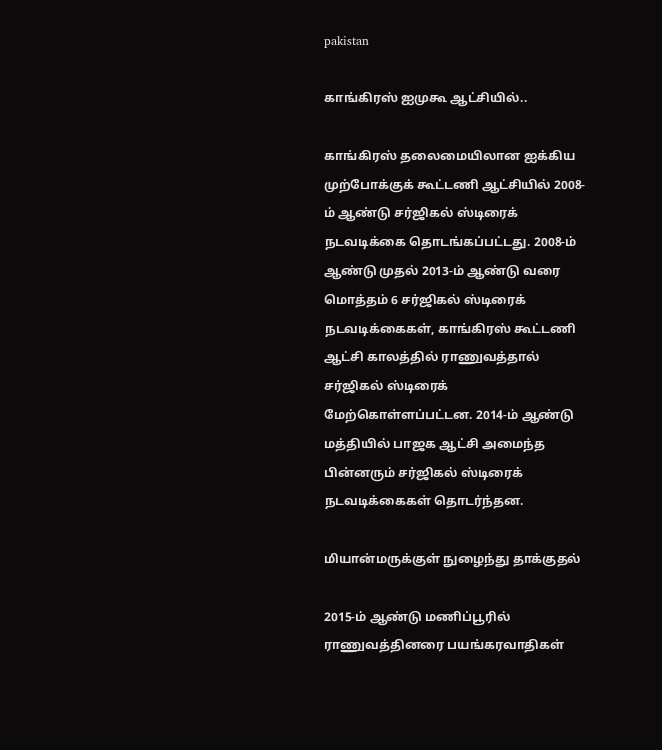pakistan

காங்கிரஸ் ஐமுகூ ஆட்சியில்..

காங்கிரஸ் தலைமையிலான ஐக்கிய முற்போக்குக் கூட்டணி ஆட்சியில் 2008-ம் ஆண்டு சர்ஜிகல் ஸ்டிரைக் நடவடிக்கை தொடங்கப்பட்டது. 2008-ம் ஆண்டு முதல் 2013-ம் ஆண்டு வரை மொத்தம் 6 சர்ஜிகல் ஸ்டிரைக் நடவடிக்கைகள், காங்கிரஸ் கூட்டணி ஆட்சி காலத்தில் ராணுவத்தால் சர்ஜிகல் ஸ்டிரைக் மேற்கொள்ளப்பட்டன. 2014-ம் ஆண்டு மத்தியில் பாஜக ஆட்சி அமைந்த பின்னரும் சர்ஜிகல் ஸ்டிரைக் நடவடிக்கைகள் தொடர்ந்தன.

மியான்மருக்குள் நுழைந்து தாக்குதல்

2015-ம் ஆண்டு மணிப்பூரில் ராணுவத்தினரை பயங்கரவாதிகள்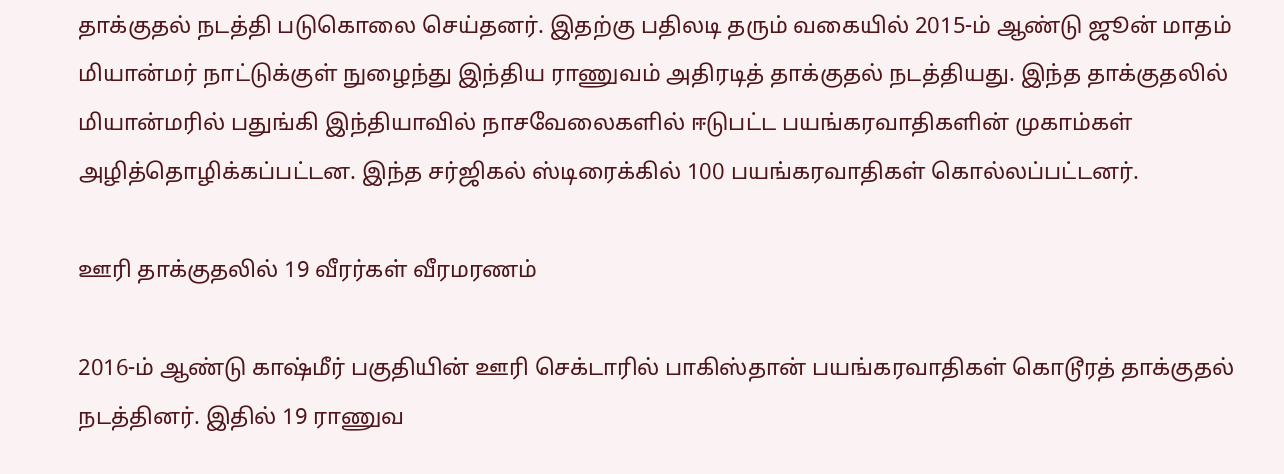தாக்குதல் நடத்தி படுகொலை செய்தனர். இதற்கு பதிலடி தரும் வகையில் 2015-ம் ஆண்டு ஜூன் மாதம் மியான்மர் நாட்டுக்குள் நுழைந்து இந்திய ராணுவம் அதிரடித் தாக்குதல் நடத்தியது. இந்த தாக்குதலில் மியான்மரில் பதுங்கி இந்தியாவில் நாசவேலைகளில் ஈடுபட்ட பயங்கரவாதிகளின் முகாம்கள் அழித்தொழிக்கப்பட்டன. இந்த சர்ஜிகல் ஸ்டிரைக்கில் 100 பயங்கரவாதிகள் கொல்லப்பட்டனர்.

ஊரி தாக்குதலில் 19 வீரர்கள் வீரமரணம்

2016-ம் ஆண்டு காஷ்மீர் பகுதியின் ஊரி செக்டாரில் பாகிஸ்தான் பயங்கரவாதிகள் கொடூரத் தாக்குதல் நடத்தினர். இதில் 19 ராணுவ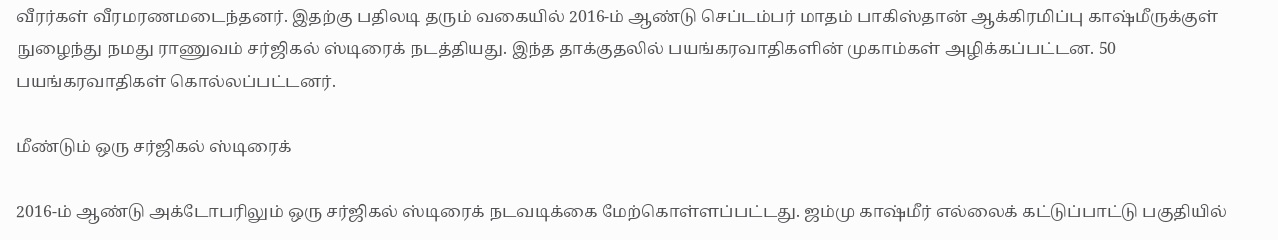வீரர்கள் வீரமரணமடைந்தனர். இதற்கு பதிலடி தரும் வகையில் 2016-ம் ஆண்டு செப்டம்பர் மாதம் பாகிஸ்தான் ஆக்கிரமிப்பு காஷ்மீருக்குள் நுழைந்து நமது ராணுவம் சர்ஜிகல் ஸ்டிரைக் நடத்தியது. இந்த தாக்குதலில் பயங்கரவாதிகளின் முகாம்கள் அழிக்கப்பட்டன. 50 பயங்கரவாதிகள் கொல்லப்பட்டனர்.

மீண்டும் ஒரு சர்ஜிகல் ஸ்டிரைக்

2016-ம் ஆண்டு அக்டோபரிலும் ஒரு சர்ஜிகல் ஸ்டிரைக் நடவடிக்கை மேற்கொள்ளப்பட்டது. ஜம்மு காஷ்மீர் எல்லைக் கட்டுப்பாட்டு பகுதியில்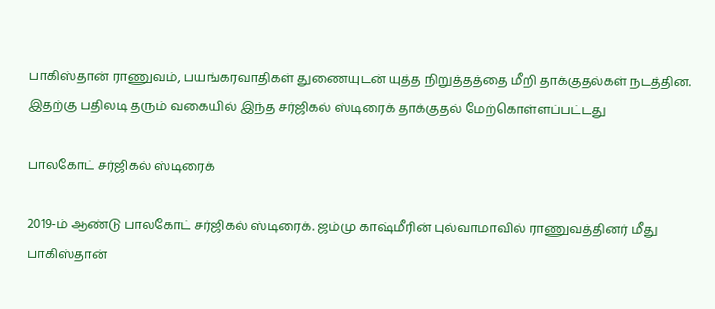பாகிஸ்தான் ராணுவம், பயங்கரவாதிகள் துணையுடன் யுத்த நிறுத்தத்தை மீறி தாக்குதல்கள் நடத்தின. இதற்கு பதிலடி தரும் வகையில் இந்த சர்ஜிகல் ஸ்டிரைக் தாக்குதல் மேற்கொள்ளப்பட்டது

பாலகோட் சர்ஜிகல் ஸ்டிரைக்

2019-ம் ஆண்டு பாலகோட் சர்ஜிகல் ஸ்டிரைக். ஜம்மு காஷ்மீரின் புல்வாமாவில் ராணுவத்தினர் மீது பாகிஸ்தான்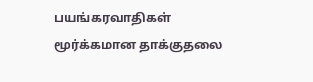பயங்கரவாதிகள் மூர்க்கமான தாக்குதலை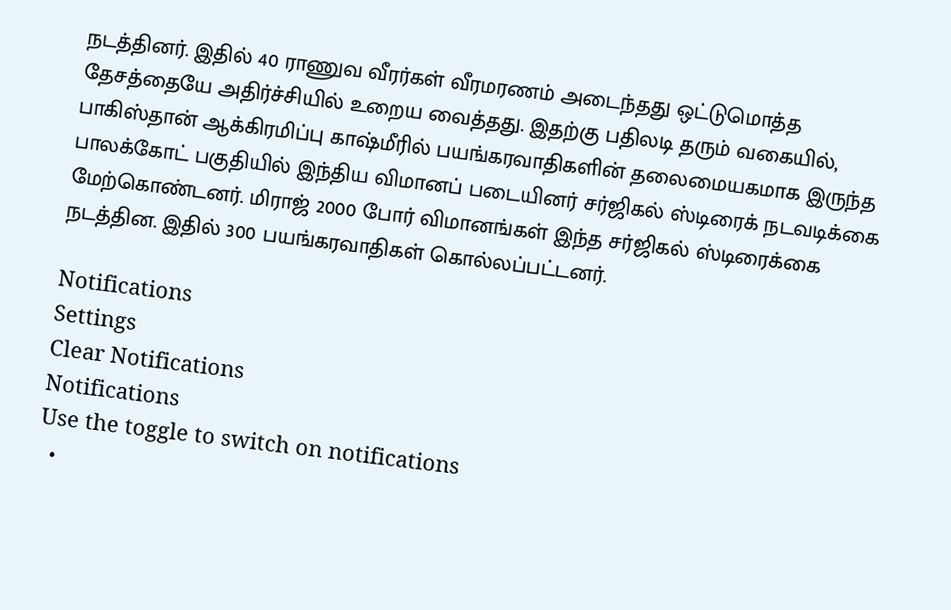நடத்தினர். இதில் 40 ராணுவ வீரர்கள் வீரமரணம் அடைந்தது ஒட்டுமொத்த தேசத்தையே அதிர்ச்சியில் உறைய வைத்தது. இதற்கு பதிலடி தரும் வகையில், பாகிஸ்தான் ஆக்கிரமிப்பு காஷ்மீரில் பயங்கரவாதிகளின் தலைமையகமாக இருந்த பாலக்கோட் பகுதியில் இந்திய விமானப் படையினர் சர்ஜிகல் ஸ்டிரைக் நடவடிக்கை மேற்கொண்டனர். மிராஜ் 2000 போர் விமானங்கள் இந்த சர்ஜிகல் ஸ்டிரைக்கை நடத்தின. இதில் 300 பயங்கரவாதிகள் கொல்லப்பட்டனர்.

Notifications
Settings
Clear Notifications
Notifications
Use the toggle to switch on notifications
  •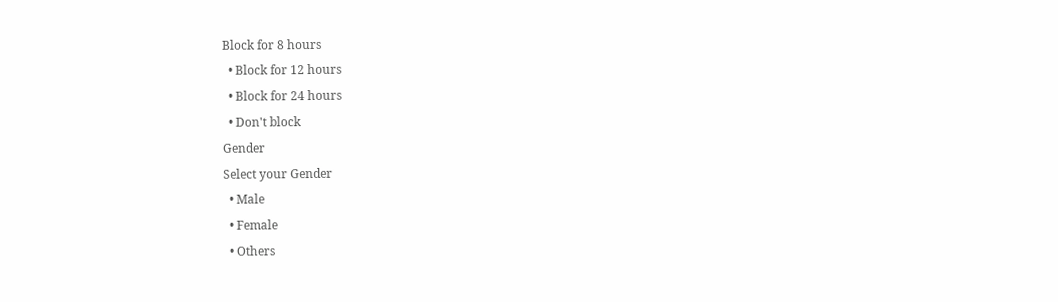Block for 8 hours
  • Block for 12 hours
  • Block for 24 hours
  • Don't block
Gender
Select your Gender
  • Male
  • Female
  • Others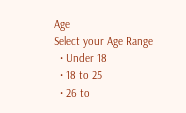Age
Select your Age Range
  • Under 18
  • 18 to 25
  • 26 to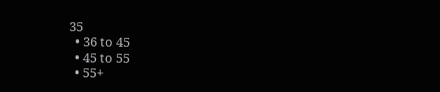35
  • 36 to 45
  • 45 to 55
  • 55+